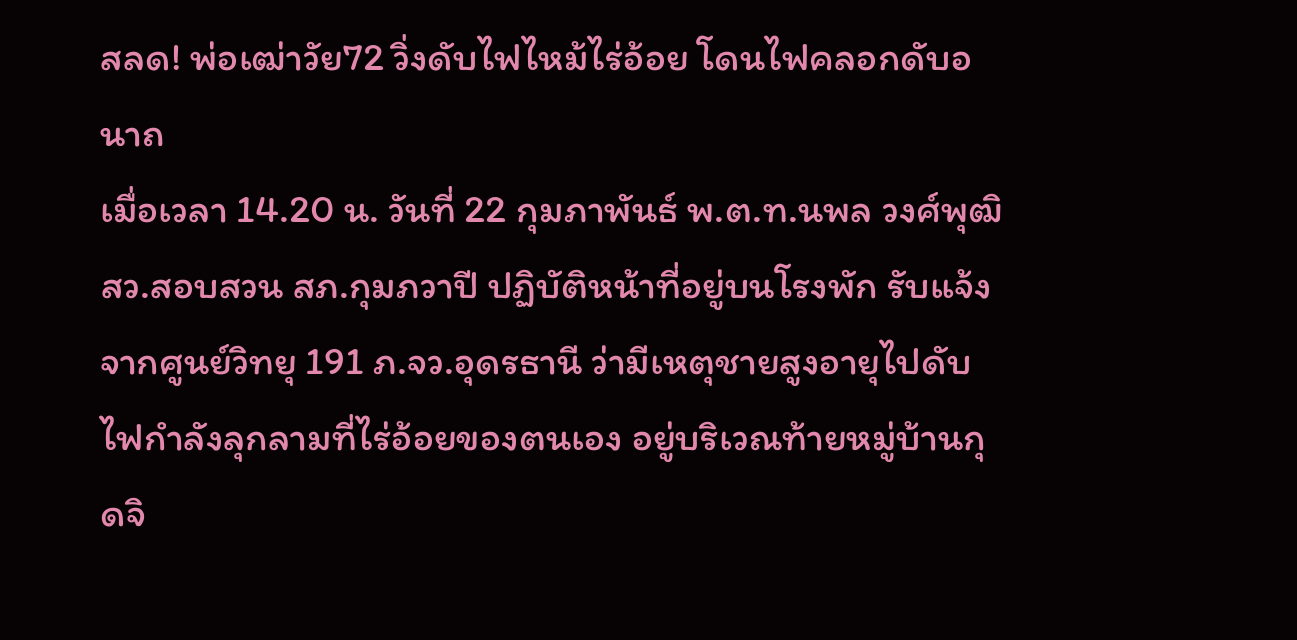สลด! พ่อเฒ่าวัย72 วิ่งดับไฟไหม้ไร่อ้อย โดนไฟคลอกดับอนาถ
เมื่อเวลา 14.20 น. วันที่ 22 กุมภาพันธ์ พ.ต.ท.นพล วงศ์พุฒิ สว.สอบสวน สภ.กุมภวาปี ปฏิบัติหน้าที่อยู่บนโรงพัก รับแจ้งจากศูนย์วิทยุ 191 ภ.จว.อุดรธานี ว่ามีเหตุชายสูงอายุไปดับไฟกำลังลุกลามที่ไร่อ้อยของตนเอง อยู่บริเวณท้ายหมู่บ้านกุดจิ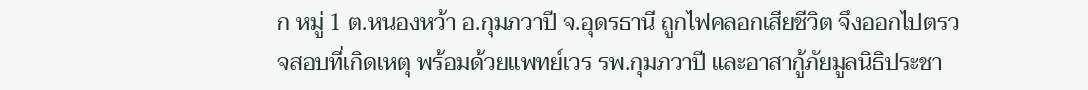ก หมู่ 1 ต.หนองหว้า อ.กุมภวาปี จ.อุดรธานี ถูกไฟคลอกเสียชีวิต จึงออกไปตรวจสอบที่เกิดเหตุ พร้อมด้วยแพทย์เวร รพ.กุมภวาปี และอาสากู้ภัยมูลนิธิประชา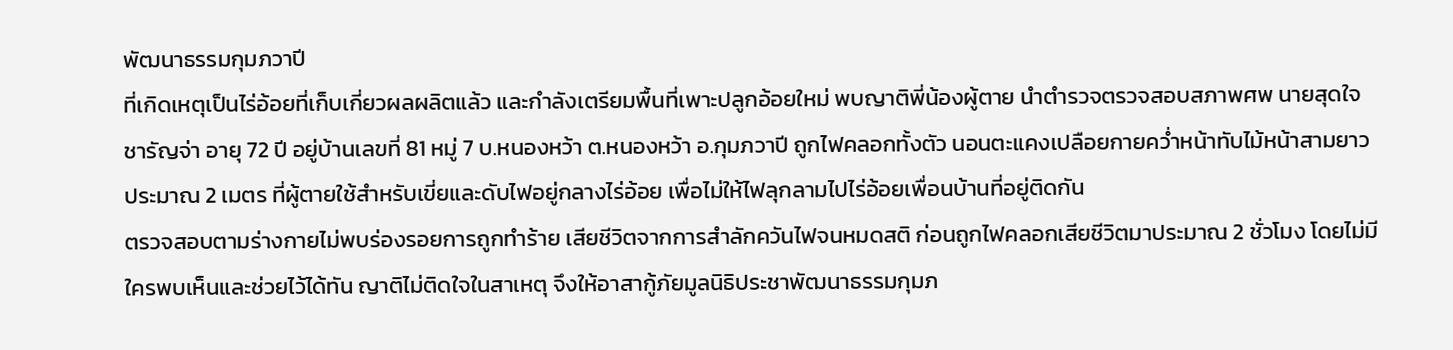พัฒนาธรรมกุมภวาปี
ที่เกิดเหตุเป็นไร่อ้อยที่เก็บเกี่ยวผลผลิตแล้ว และกำลังเตรียมพื้นที่เพาะปลูกอ้อยใหม่ พบญาติพี่น้องผู้ตาย นำตำรวจตรวจสอบสภาพศพ นายสุดใจ ชารัญจ่า อายุ 72 ปี อยู่บ้านเลขที่ 81 หมู่ 7 บ.หนองหว้า ต.หนองหว้า อ.กุมภวาปี ถูกไฟคลอกทั้งตัว นอนตะแคงเปลือยกายคว่ำหน้าทับไม้หน้าสามยาวประมาณ 2 เมตร ที่ผู้ตายใช้สำหรับเขี่ยและดับไฟอยู่กลางไร่อ้อย เพื่อไม่ให้ไฟลุกลามไปไร่อ้อยเพื่อนบ้านที่อยู่ติดกัน
ตรวจสอบตามร่างกายไม่พบร่องรอยการถูกทำร้าย เสียชีวิตจากการสำลักควันไฟจนหมดสติ ก่อนถูกไฟคลอกเสียชีวิตมาประมาณ 2 ชั่วโมง โดยไม่มีใครพบเห็นและช่วยไว้ได้ทัน ญาติไม่ติดใจในสาเหตุ จึงให้อาสากู้ภัยมูลนิธิประชาพัฒนาธรรมกุมภ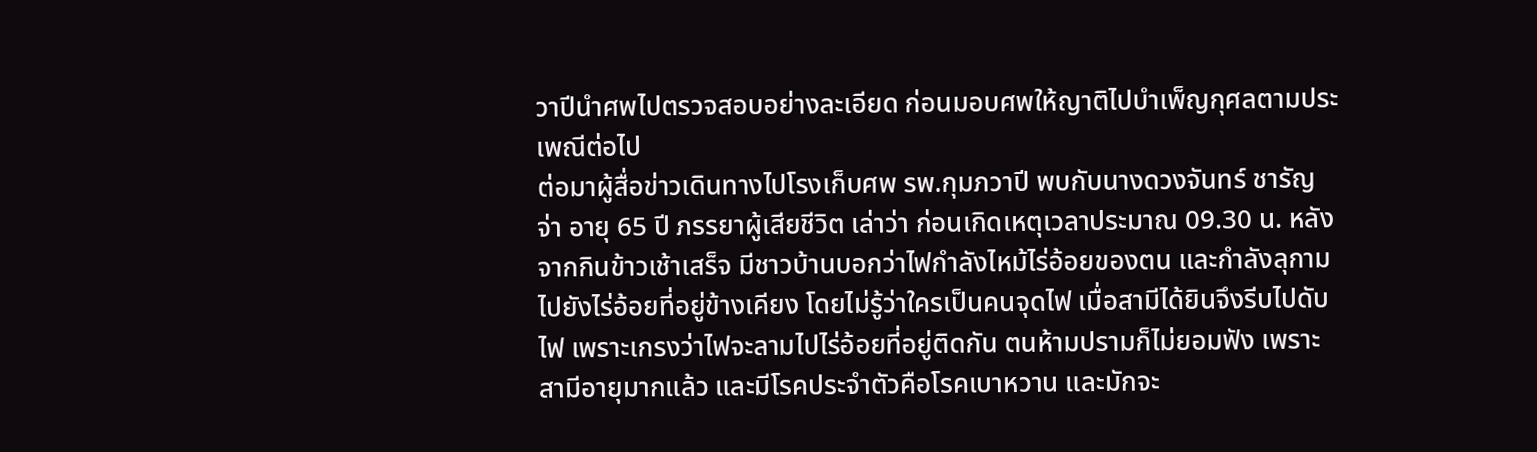วาปีนำศพไปตรวจสอบอย่างละเอียด ก่อนมอบศพให้ญาติไปบำเพ็ญกุศลตามประเพณีต่อไป
ต่อมาผู้สื่อข่าวเดินทางไปโรงเก็บศพ รพ.กุมภวาปี พบกับนางดวงจันทร์ ชารัญจ่า อายุ 65 ปี ภรรยาผู้เสียชีวิต เล่าว่า ก่อนเกิดเหตุเวลาประมาณ 09.30 น. หลังจากกินข้าวเช้าเสร็จ มีชาวบ้านบอกว่าไฟกำลังไหม้ไร่อ้อยของตน และกำลังลุกามไปยังไร่อ้อยที่อยู่ข้างเคียง โดยไม่รู้ว่าใครเป็นคนจุดไฟ เมื่อสามีได้ยินจึงรีบไปดับไฟ เพราะเกรงว่าไฟจะลามไปไร่อ้อยที่อยู่ติดกัน ตนห้ามปรามก็ไม่ยอมฟัง เพราะสามีอายุมากแล้ว และมีโรคประจำตัวคือโรคเบาหวาน และมักจะ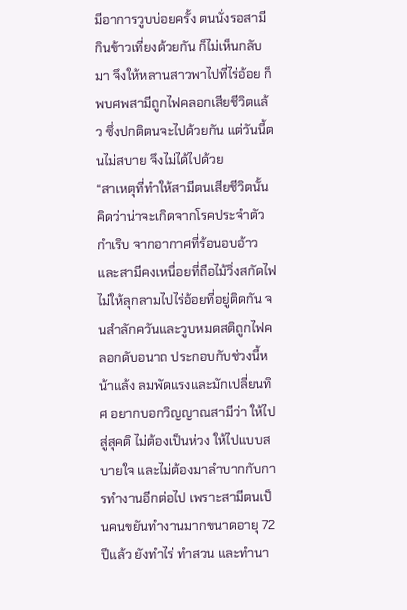มีอาการวูบบ่อยครั้ง ตนนั่งรอสามีกินข้าวเที่ยงด้วยกัน ก็ไม่เห็นกลับมา จึงให้หลานสาวพาไปที่ไร่อ้อย ก็พบศพสามีถูกไฟคลอกเสียชีวิตแล้ว ซึ่งปกติตนจะไปด้วยกัน แต่วันนี้ตนไม่สบาย จึงไม่ได้ไปด้วย
“สาเหตุที่ทำให้สามีตนเสียชีวิตนั้น คิดว่าน่าจะเกิดจากโรคประจำตัวกำเริบ จากอากาศที่ร้อนอบอ้าว และสามีคงเหนื่อยที่ถือไม้วิ่งสกัดไฟไม่ให้ลุกลามไปไร่อ้อยที่อยู่ติดกัน จนสำลักควันและวูบหมดสติถูกไฟคลอกดับอนาถ ประกอบกับช่วงนี้หน้าแล้ง ลมพัดแรงและมักเปลี่ยนทิศ อยากบอกวิญญาณสามีว่า ให้ไปสู่สุคติ ไม่ต้องเป็นห่วง ให้ไปแบบสบายใจ และไม่ต้องมาลำบากกับการทำงานอีกต่อไป เพราะสามีตนเป็นคนขยันทำงานมากขนาดอายุ 72 ปีแล้ว ยังทำไร่ ทำสวน และทำนา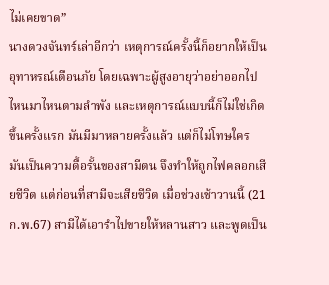ไม่เคยขาด”
นางดวงจันทร์เล่าอีกว่า เหตุการณ์ครั้งนี้ก็อยากให้เป็นอุทาหรณ์เตือนภัย โดยเฉพาะผู้สูงอายุว่าอย่าออกไปไหนมาไหนตามลำพัง และเหตุการณ์แบบนี้ก็ไม่ใช่เกิดขึ้นครั้งแรก มันมีมาหลายครั้งแล้ว แต่ก็ไม่โทษใคร มันเป็นความดื้อรั้นของสามีตน จึงทำให้ถูกไฟคลอกเสียชีวิต แต่ก่อนที่สามีจะเสียชีวิต เมื่อช่วงเช้าวานนี้ (21 ก.พ.67) สามีได้เอารำไปขายให้หลานสาว และพูดเป็น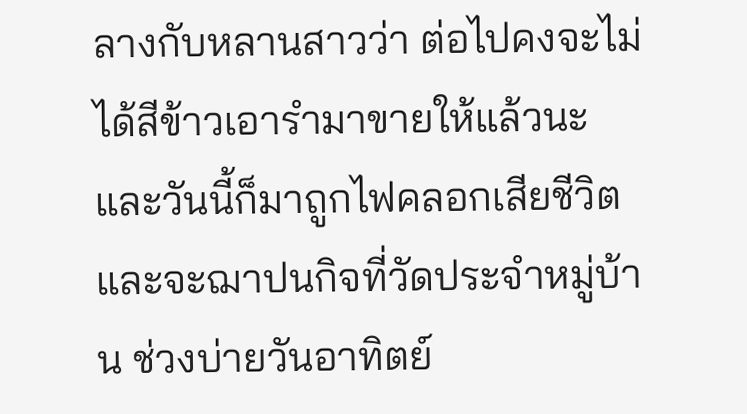ลางกับหลานสาวว่า ต่อไปคงจะไม่ได้สีข้าวเอารำมาขายให้แล้วนะ และวันนี้ก็มาถูกไฟคลอกเสียชีวิต และจะฌาปนกิจที่วัดประจำหมู่บ้าน ช่วงบ่ายวันอาทิตย์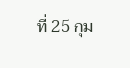ที่ 25 กุม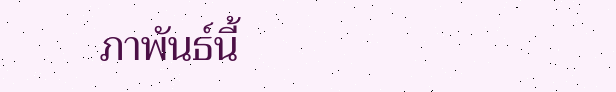ภาพันธ์นี้